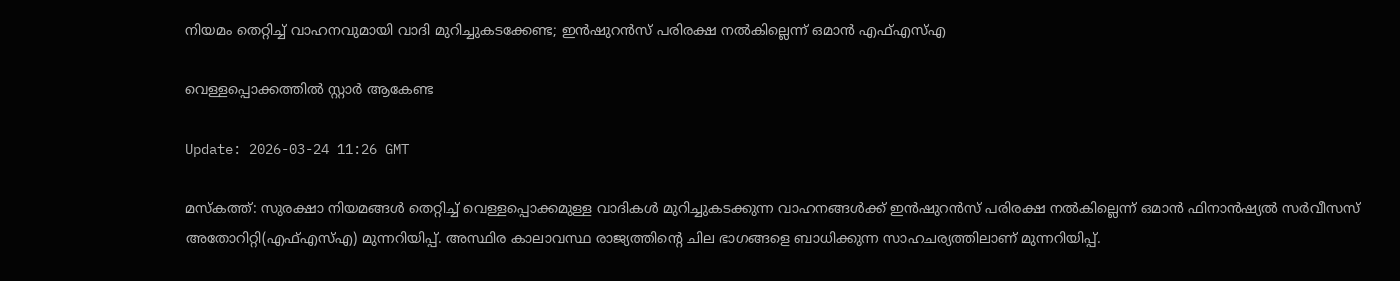നിയമം തെറ്റിച്ച് വാഹനവുമായി വാദി മുറിച്ചുകടക്കേണ്ട; ഇൻഷുറൻസ് പരിരക്ഷ നൽകില്ലെന്ന് ഒമാൻ എഫ്എസ്എ

വെള്ളപ്പൊക്കത്തിൽ സ്റ്റാർ ആകേണ്ട

Update: 2026-03-24 11:26 GMT

മസ്‌കത്ത്: സുരക്ഷാ നിയമങ്ങൾ തെറ്റിച്ച് വെള്ളപ്പൊക്കമുള്ള വാദികൾ മുറിച്ചുകടക്കുന്ന വാഹനങ്ങൾക്ക് ഇൻഷുറൻസ് പരിരക്ഷ നൽകില്ലെന്ന് ഒമാൻ ഫിനാൻഷ്യൽ സർവീസസ് അതോറിറ്റി(എഫ്എസ്എ) മുന്നറിയിപ്പ്. അസ്ഥിര കാലാവസ്ഥ രാജ്യത്തിന്റെ ചില ഭാഗങ്ങളെ ബാധിക്കുന്ന സാഹചര്യത്തിലാണ് മുന്നറിയിപ്പ്.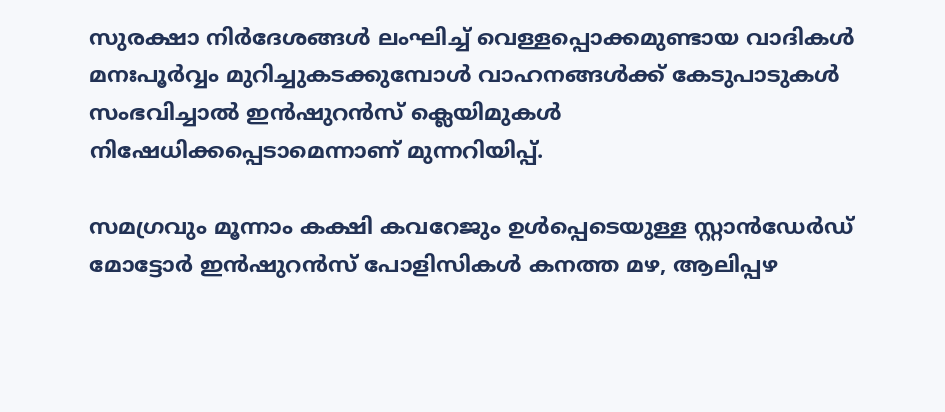സുരക്ഷാ നിർദേശങ്ങൾ ലംഘിച്ച് വെള്ളപ്പൊക്കമുണ്ടായ വാദികൾ മനഃപൂർവ്വം മുറിച്ചുകടക്കുമ്പോൾ വാഹനങ്ങൾക്ക് കേടുപാടുകൾ സംഭവിച്ചാൽ ഇൻഷുറൻസ് ക്ലെയിമുകൾ നിഷേധിക്കപ്പെടാമെന്നാണ് മുന്നറിയിപ്പ്.

സമഗ്രവും മൂന്നാം കക്ഷി കവറേജും ഉൾപ്പെടെയുള്ള സ്റ്റാൻഡേർഡ് മോട്ടോർ ഇൻഷുറൻസ് പോളിസികൾ കനത്ത മഴ, ആലിപ്പഴ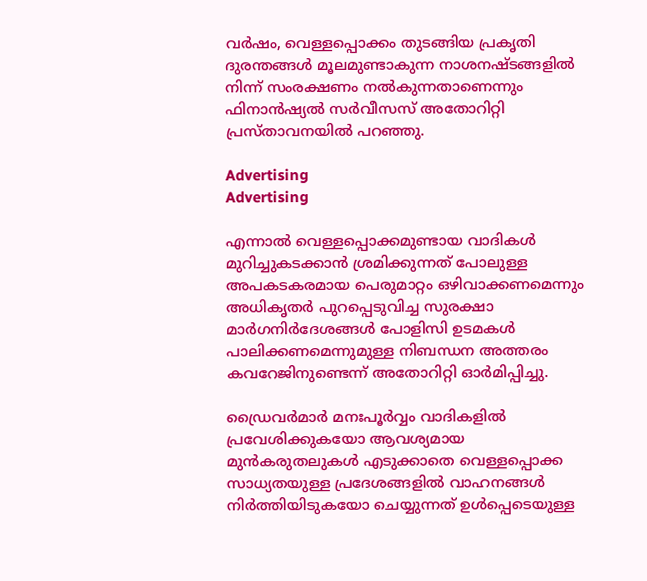വർഷം, വെള്ളപ്പൊക്കം തുടങ്ങിയ പ്രകൃതി ദുരന്തങ്ങൾ മൂലമുണ്ടാകുന്ന നാശനഷ്ടങ്ങളിൽ നിന്ന് സംരക്ഷണം നൽകുന്നതാണെന്നും ഫിനാൻഷ്യൽ സർവീസസ് അതോറിറ്റി പ്രസ്താവനയിൽ പറഞ്ഞു.

Advertising
Advertising

എന്നാൽ വെള്ളപ്പൊക്കമുണ്ടായ വാദികൾ മുറിച്ചുകടക്കാൻ ശ്രമിക്കുന്നത് പോലുള്ള അപകടകരമായ പെരുമാറ്റം ഒഴിവാക്കണമെന്നും അധികൃതർ പുറപ്പെടുവിച്ച സുരക്ഷാ മാർഗനിർദേശങ്ങൾ പോളിസി ഉടമകൾ പാലിക്കണമെന്നുമുള്ള നിബന്ധന അത്തരം കവറേജിനുണ്ടെന്ന് അതോറിറ്റി ഓർമിപ്പിച്ചു.

ഡ്രൈവർമാർ മനഃപൂർവ്വം വാദികളിൽ പ്രവേശിക്കുകയോ ആവശ്യമായ മുൻകരുതലുകൾ എടുക്കാതെ വെള്ളപ്പൊക്ക സാധ്യതയുള്ള പ്രദേശങ്ങളിൽ വാഹനങ്ങൾ നിർത്തിയിടുകയോ ചെയ്യുന്നത് ഉൾപ്പെടെയുള്ള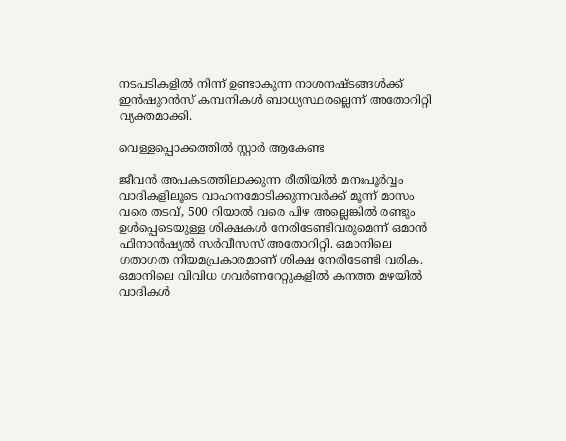നടപടികളിൽ നിന്ന് ഉണ്ടാകുന്ന നാശനഷ്ടങ്ങൾക്ക് ഇൻഷുറൻസ് കമ്പനികൾ ബാധ്യസ്ഥരല്ലെന്ന് അതോറിറ്റി വ്യക്തമാക്കി.

വെള്ളപ്പൊക്കത്തിൽ സ്റ്റാർ ആകേണ്ട

ജീവൻ അപകടത്തിലാക്കുന്ന രീതിയിൽ മനഃപൂർവ്വം വാദികളിലൂടെ വാഹനമോടിക്കുന്നവർക്ക് മൂന്ന് മാസം വരെ തടവ്, 500 റിയാൽ വരെ പിഴ അല്ലെങ്കിൽ രണ്ടും ഉൾപ്പെടെയുള്ള ശിക്ഷകൾ നേരിടേണ്ടിവരുമെന്ന് ഒമാൻ ഫിനാൻഷ്യൽ സർവീസസ് അതോറിറ്റി. ഒമാനിലെ ഗതാഗത നിയമപ്രകാരമാണ് ശിക്ഷ നേരിടേണ്ടി വരിക. ഒമാനിലെ വിവിധ ഗവർണറേറ്റുകളിൽ കനത്ത മഴയിൽ വാദികൾ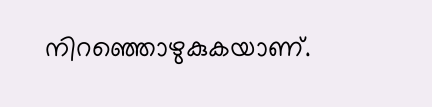നിറഞ്ഞൊഴുകുകയാണ്.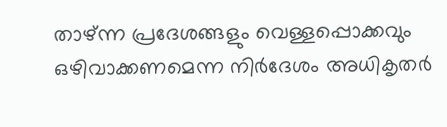താഴ്ന്ന പ്രദേശങ്ങളും വെള്ളപ്പൊക്കവും ഒഴിവാക്കണമെന്ന നിർദേശം അധികൃതർ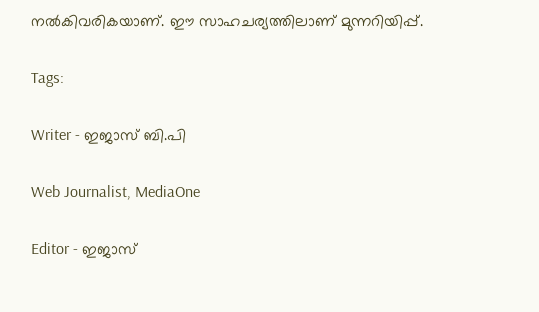നൽകിവരികയാണ്. ഈ സാഹചര്യത്തിലാണ് മുന്നറിയിപ്പ്.

Tags:

Writer - ഇജാസ് ബി.പി

Web Journalist, MediaOne

Editor - ഇജാസ്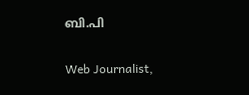ബി.പി

Web Journalist,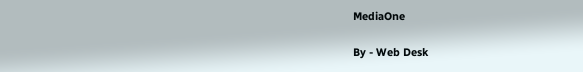MediaOne

By - Web Desk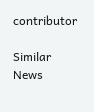contributor

Similar News